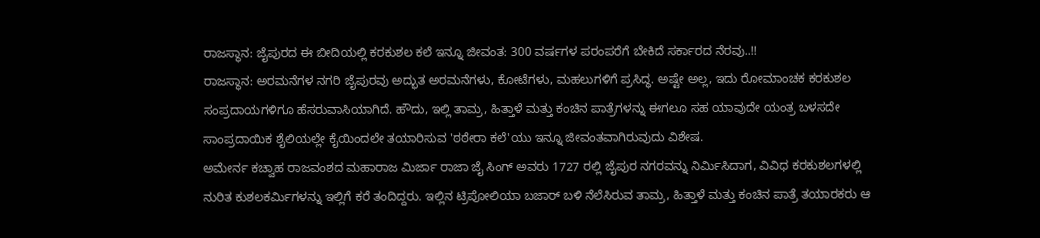ರಾಜಸ್ಥಾನ: ಜೈಪುರದ ಈ ಬೀದಿಯಲ್ಲಿ ಕರಕುಶಲ ಕಲೆ ಇನ್ನೂ ಜೀವಂತ: 300 ವರ್ಷಗಳ ಪರಂಪರೆಗೆ ಬೇಕಿದೆ ಸರ್ಕಾರದ ನೆರವು..!!
ರಾಜಸ್ಥಾನ: ಅರಮನೆಗಳ ನಗರಿ ಜೈಪುರವು ಅದ್ಭುತ ಅರಮನೆಗಳು, ಕೋಟೆಗಳು, ಮಹಲುಗಳಿಗೆ ಪ್ರಸಿದ್ಧ. ಅಷ್ಟೇ ಅಲ್ಲ, ಇದು ರೋಮಾಂಚಕ ಕರಕುಶಲ ಸಂಪ್ರದಾಯಗಳಿಗೂ ಹೆಸರುವಾಸಿಯಾಗಿದೆ. ಹೌದು, ಇಲ್ಲಿ ತಾಮ್ರ, ಹಿತ್ತಾಳೆ ಮತ್ತು ಕಂಚಿನ ಪಾತ್ರೆಗಳನ್ನು ಈಗಲೂ ಸಹ ಯಾವುದೇ ಯಂತ್ರ ಬಳಸದೇ ಸಾಂಪ್ರದಾಯಿಕ ಶೈಲಿಯಲ್ಲೇ ಕೈಯಿಂದಲೇ ತಯಾರಿಸುವ 'ಠಠೇರಾ ಕಲೆ'ಯು ಇನ್ನೂ ಜೀವಂತವಾಗಿರುವುದು ವಿಶೇಷ.
ಅಮೇರ್ನ ಕಚ್ವಾಹ ರಾಜವಂಶದ ಮಹಾರಾಜ ಮಿರ್ಜಾ ರಾಜಾ ಜೈ ಸಿಂಗ್ ಅವರು 1727 ರಲ್ಲಿ ಜೈಪುರ ನಗರವನ್ನು ನಿರ್ಮಿಸಿದಾಗ, ವಿವಿಧ ಕರಕುಶಲಗಳಲ್ಲಿ ನುರಿತ ಕುಶಲಕರ್ಮಿಗಳನ್ನು ಇಲ್ಲಿಗೆ ಕರೆ ತಂದಿದ್ದರು. ಇಲ್ಲಿನ ಟ್ರಿಪೋಲಿಯಾ ಬಜಾರ್ ಬಳಿ ನೆಲೆಸಿರುವ ತಾಮ್ರ, ಹಿತ್ತಾಳೆ ಮತ್ತು ಕಂಚಿನ ಪಾತ್ರೆ ತಯಾರಕರು ಆ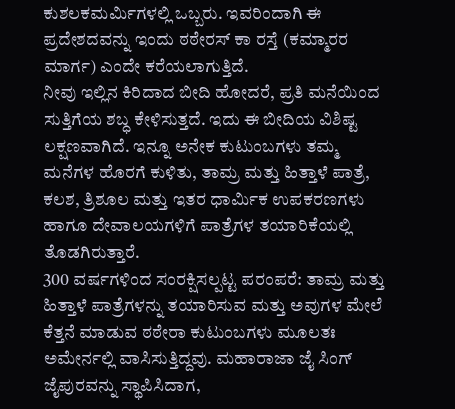ಕುಶಲಕಮರ್ಮಿಗಳಲ್ಲಿ ಒಬ್ಬರು. ಇವರಿಂದಾಗಿ ಈ ಪ್ರದೇಶದವನ್ನು ಇಂದು ಠಠೇರಸ್ ಕಾ ರಸ್ತೆ (ಕಮ್ಮಾರರ ಮಾರ್ಗ) ಎಂದೇ ಕರೆಯಲಾಗುತ್ತಿದೆ.
ನೀವು ಇಲ್ಲಿನ ಕಿರಿದಾದ ಬೀದಿ ಹೋದರೆ, ಪ್ರತಿ ಮನೆಯಿಂದ ಸುತ್ತಿಗೆಯ ಶಬ್ಧ ಕೇಳಿಸುತ್ತದೆ. ಇದು ಈ ಬೀದಿಯ ವಿಶಿಷ್ಟ ಲಕ್ಷಣವಾಗಿದೆ. ಇನ್ನೂ ಅನೇಕ ಕುಟುಂಬಗಳು ತಮ್ಮ ಮನೆಗಳ ಹೊರಗೆ ಕುಳಿತು, ತಾಮ್ರ ಮತ್ತು ಹಿತ್ತಾಳೆ ಪಾತ್ರೆ, ಕಲಶ, ತ್ರಿಶೂಲ ಮತ್ತು ಇತರ ಧಾರ್ಮಿಕ ಉಪಕರಣಗಳು ಹಾಗೂ ದೇವಾಲಯಗಳಿಗೆ ಪಾತ್ರೆಗಳ ತಯಾರಿಕೆಯಲ್ಲಿ ತೊಡಗಿರುತ್ತಾರೆ.
300 ವರ್ಷಗಳಿಂದ ಸಂರಕ್ಷಿಸಲ್ಪಟ್ಟ ಪರಂಪರೆ: ತಾಮ್ರ ಮತ್ತು ಹಿತ್ತಾಳೆ ಪಾತ್ರೆಗಳನ್ನು ತಯಾರಿಸುವ ಮತ್ತು ಅವುಗಳ ಮೇಲೆ ಕೆತ್ತನೆ ಮಾಡುವ ಠಠೇರಾ ಕುಟುಂಬಗಳು ಮೂಲತಃ ಅಮೇರ್ನಲ್ಲಿ ವಾಸಿಸುತ್ತಿದ್ದವು. ಮಹಾರಾಜಾ ಜೈ ಸಿಂಗ್ ಜೈಪುರವನ್ನು ಸ್ಥಾಪಿಸಿದಾಗ,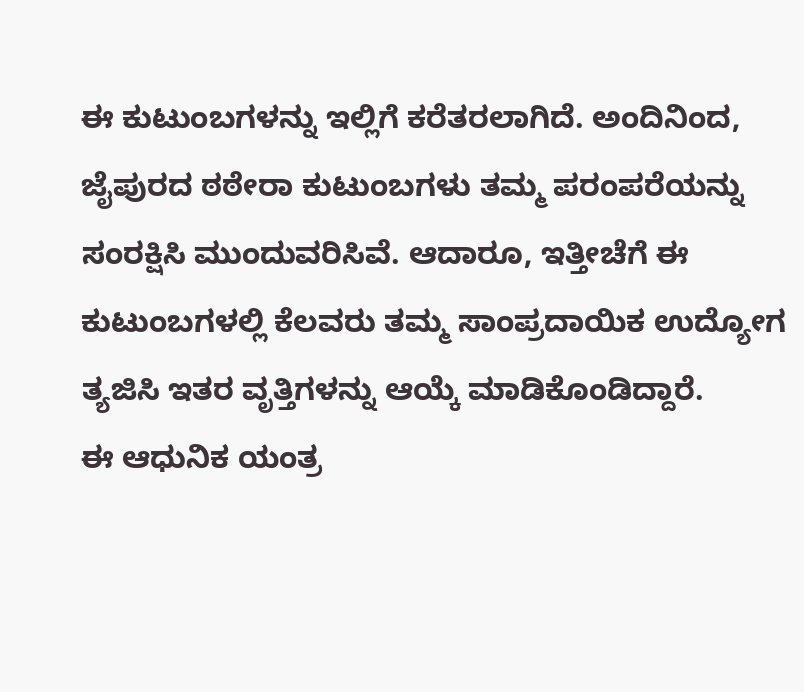ಈ ಕುಟುಂಬಗಳನ್ನು ಇಲ್ಲಿಗೆ ಕರೆತರಲಾಗಿದೆ. ಅಂದಿನಿಂದ, ಜೈಪುರದ ಠಠೇರಾ ಕುಟುಂಬಗಳು ತಮ್ಮ ಪರಂಪರೆಯನ್ನು ಸಂರಕ್ಷಿಸಿ ಮುಂದುವರಿಸಿವೆ. ಆದಾರೂ, ಇತ್ತೀಚೆಗೆ ಈ ಕುಟುಂಬಗಳಲ್ಲಿ ಕೆಲವರು ತಮ್ಮ ಸಾಂಪ್ರದಾಯಿಕ ಉದ್ಯೋಗ ತ್ಯಜಿಸಿ ಇತರ ವೃತ್ತಿಗಳನ್ನು ಆಯ್ಕೆ ಮಾಡಿಕೊಂಡಿದ್ದಾರೆ.
ಈ ಆಧುನಿಕ ಯಂತ್ರ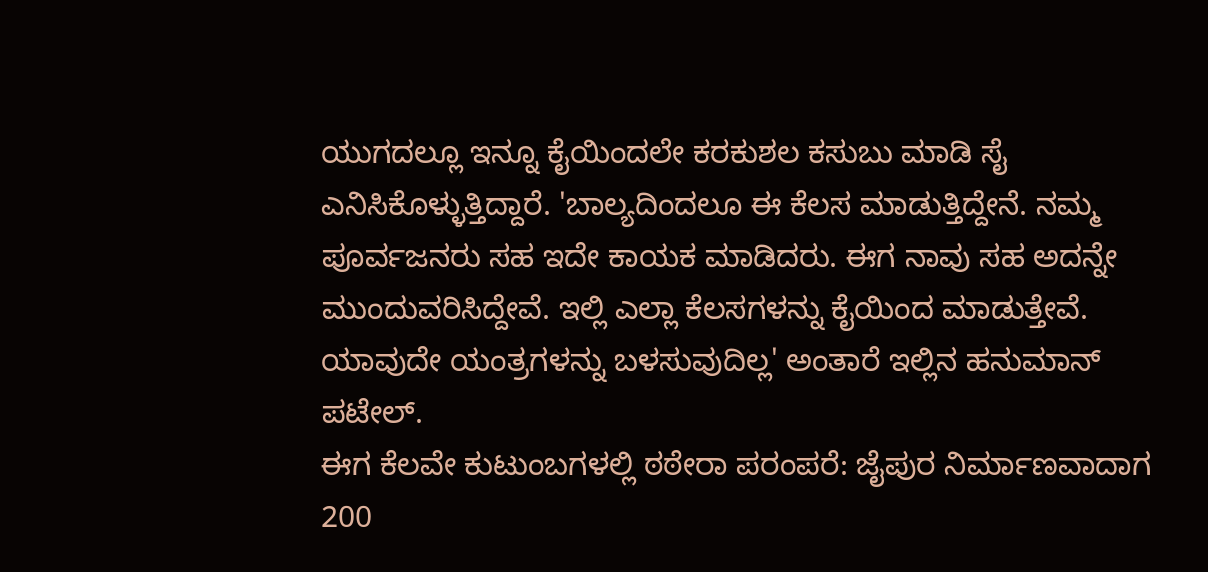ಯುಗದಲ್ಲೂ ಇನ್ನೂ ಕೈಯಿಂದಲೇ ಕರಕುಶಲ ಕಸುಬು ಮಾಡಿ ಸೈ ಎನಿಸಿಕೊಳ್ಳುತ್ತಿದ್ದಾರೆ. 'ಬಾಲ್ಯದಿಂದಲೂ ಈ ಕೆಲಸ ಮಾಡುತ್ತಿದ್ದೇನೆ. ನಮ್ಮ ಪೂರ್ವಜನರು ಸಹ ಇದೇ ಕಾಯಕ ಮಾಡಿದರು. ಈಗ ನಾವು ಸಹ ಅದನ್ನೇ ಮುಂದುವರಿಸಿದ್ದೇವೆ. ಇಲ್ಲಿ ಎಲ್ಲಾ ಕೆಲಸಗಳನ್ನು ಕೈಯಿಂದ ಮಾಡುತ್ತೇವೆ. ಯಾವುದೇ ಯಂತ್ರಗಳನ್ನು ಬಳಸುವುದಿಲ್ಲ' ಅಂತಾರೆ ಇಲ್ಲಿನ ಹನುಮಾನ್ ಪಟೇಲ್.
ಈಗ ಕೆಲವೇ ಕುಟುಂಬಗಳಲ್ಲಿ ಠಠೇರಾ ಪರಂಪರೆ: ಜೈಪುರ ನಿರ್ಮಾಣವಾದಾಗ 200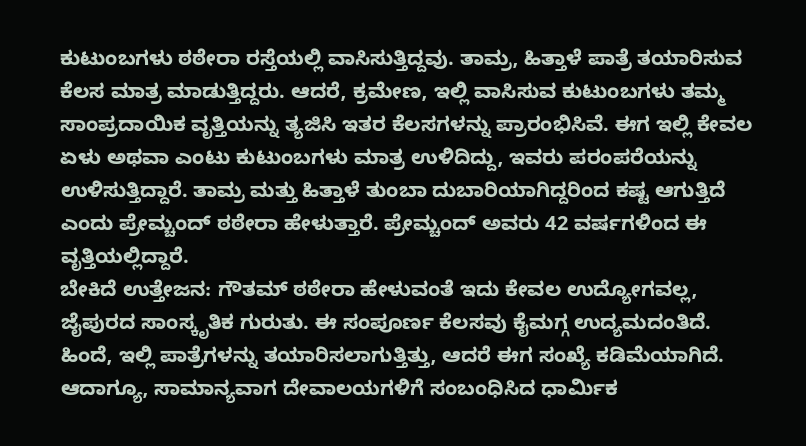ಕುಟುಂಬಗಳು ಠಠೇರಾ ರಸ್ತೆಯಲ್ಲಿ ವಾಸಿಸುತ್ತಿದ್ದವು. ತಾಮ್ರ, ಹಿತ್ತಾಳೆ ಪಾತ್ರೆ ತಯಾರಿಸುವ ಕೆಲಸ ಮಾತ್ರ ಮಾಡುತ್ತಿದ್ದರು. ಆದರೆ, ಕ್ರಮೇಣ, ಇಲ್ಲಿ ವಾಸಿಸುವ ಕುಟುಂಬಗಳು ತಮ್ಮ ಸಾಂಪ್ರದಾಯಿಕ ವೃತ್ತಿಯನ್ನು ತ್ಯಜಿಸಿ ಇತರ ಕೆಲಸಗಳನ್ನು ಪ್ರಾರಂಭಿಸಿವೆ. ಈಗ ಇಲ್ಲಿ ಕೇವಲ ಏಳು ಅಥವಾ ಎಂಟು ಕುಟುಂಬಗಳು ಮಾತ್ರ ಉಳಿದಿದ್ದು, ಇವರು ಪರಂಪರೆಯನ್ನು ಉಳಿಸುತ್ತಿದ್ದಾರೆ. ತಾಮ್ರ ಮತ್ತು ಹಿತ್ತಾಳೆ ತುಂಬಾ ದುಬಾರಿಯಾಗಿದ್ದರಿಂದ ಕಷ್ಟ ಆಗುತ್ತಿದೆ ಎಂದು ಪ್ರೇಮ್ಚಂದ್ ಠಠೇರಾ ಹೇಳುತ್ತಾರೆ. ಪ್ರೇಮ್ಚಂದ್ ಅವರು 42 ವರ್ಷಗಳಿಂದ ಈ ವೃತ್ತಿಯಲ್ಲಿದ್ದಾರೆ.
ಬೇಕಿದೆ ಉತ್ತೇಜನ: ಗೌತಮ್ ಠಠೇರಾ ಹೇಳುವಂತೆ ಇದು ಕೇವಲ ಉದ್ಯೋಗವಲ್ಲ, ಜೈಪುರದ ಸಾಂಸ್ಕೃತಿಕ ಗುರುತು. ಈ ಸಂಪೂರ್ಣ ಕೆಲಸವು ಕೈಮಗ್ಗ ಉದ್ಯಮದಂತಿದೆ. ಹಿಂದೆ, ಇಲ್ಲಿ ಪಾತ್ರೆಗಳನ್ನು ತಯಾರಿಸಲಾಗುತ್ತಿತ್ತು, ಆದರೆ ಈಗ ಸಂಖ್ಯೆ ಕಡಿಮೆಯಾಗಿದೆ. ಆದಾಗ್ಯೂ, ಸಾಮಾನ್ಯವಾಗ ದೇವಾಲಯಗಳಿಗೆ ಸಂಬಂಧಿಸಿದ ಧಾರ್ಮಿಕ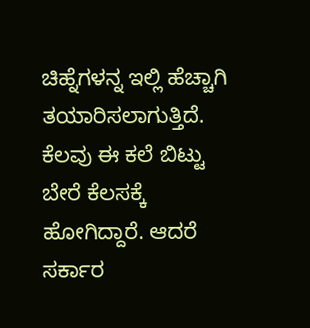ಚಿಹ್ನೆಗಳನ್ನ ಇಲ್ಲಿ ಹೆಚ್ಚಾಗಿ ತಯಾರಿಸಲಾಗುತ್ತಿದೆ. ಕೆಲವು ಈ ಕಲೆ ಬಿಟ್ಟು ಬೇರೆ ಕೆಲಸಕ್ಕೆ ಹೋಗಿದ್ದಾರೆ. ಆದರೆ ಸರ್ಕಾರ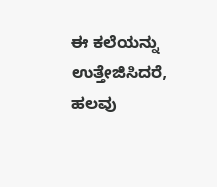ಈ ಕಲೆಯನ್ನು ಉತ್ತೇಜಿಸಿದರೆ, ಹಲವು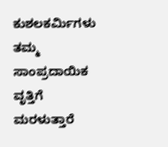ಕುಶಲಕರ್ಮಿಗಳು ತಮ್ಮ ಸಾಂಪ್ರದಾಯಿಕ ವೃತ್ತಿಗೆ ಮರಳುತ್ತಾರೆ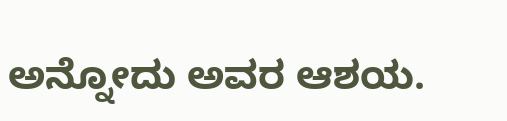ಅನ್ನೋದು ಅವರ ಆಶಯ.